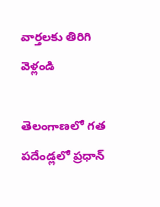వార్తలకు తిరిగి వెళ్లండి

తెలంగాణలో గత పదేండ్లలో ప్రధాన్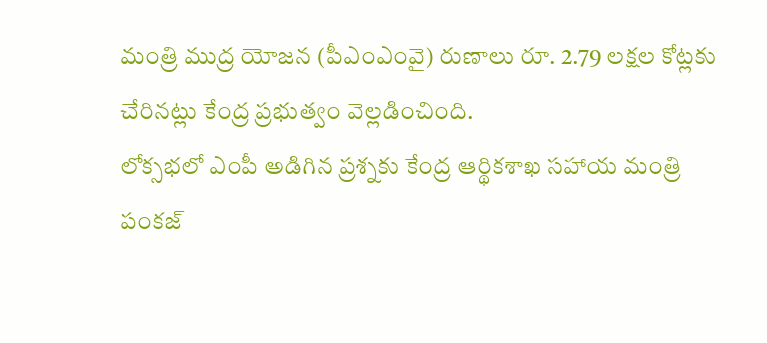మంత్రి ముద్ర యోజన (పీఎంఎంవై) రుణాలు రూ. 2.79 లక్షల కోట్లకు చేరినట్లు కేంద్ర ప్రభుత్వం వెల్లడించింది.
లోక్సభలో ఎంపీ అడిగిన ప్రశ్నకు కేంద్ర ఆర్థికశాఖ సహాయ మంత్రి పంకజ్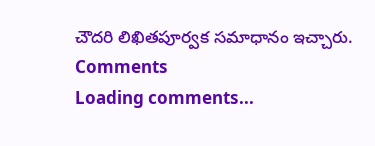చౌదరి లిఖితపూర్వక సమాధానం ఇచ్చారు.
Comments
Loading comments...